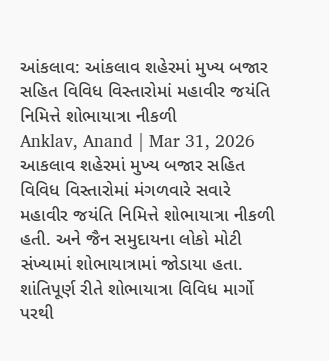આંકલાવ: આંકલાવ શહેરમાં મુખ્ય બજાર સહિત વિવિધ વિસ્તારોમાં મહાવીર જયંતિ નિમિત્તે શોભાયાત્રા નીકળી
Anklav, Anand | Mar 31, 2026 આકલાવ શહેરમાં મુખ્ય બજાર સહિત વિવિધ વિસ્તારોમાં મંગળવારે સવારે મહાવીર જયંતિ નિમિત્તે શોભાયાત્રા નીકળી હતી. અને જૈન સમુદાયના લોકો મોટી સંખ્યામાં શોભાયાત્રામાં જોડાયા હતા. શાંતિપૂર્ણ રીતે શોભાયાત્રા વિવિધ માર્ગો પરથી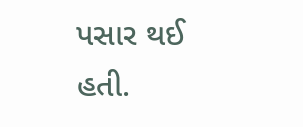પસાર થઈ હતી.